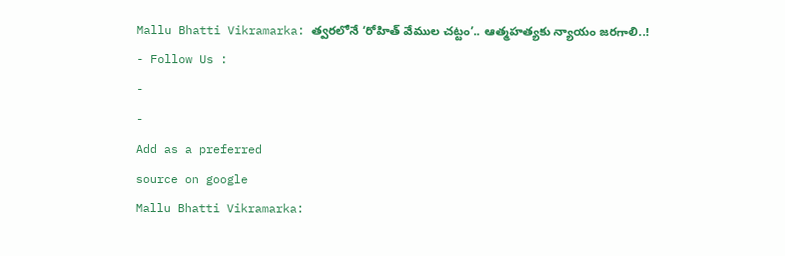Mallu Bhatti Vikramarka: త్వరలోనే ‘రోహిత్ వేముల చట్టం’.. ఆత్మహత్యకు న్యాయం జరగాలి..!
- Follow Us :
-
-
Add as a preferred
source on google
Mallu Bhatti Vikramarka: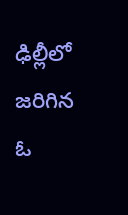ఢిల్లీలో జరిగిన ఓ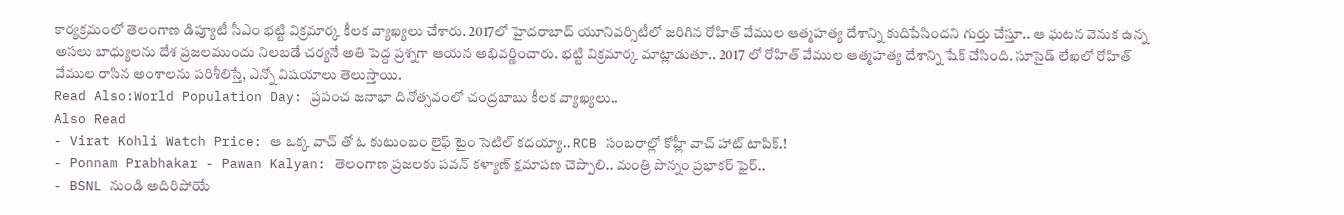కార్యక్రమంలో తెలంగాణ డిప్యూటీ సీఎం భట్టి విక్రమార్క కీలక వ్యాఖ్యలు చేశారు. 2017లో హైదరాబాద్ యూనివర్సిటీలో జరిగిన రోహిత్ వేముల ఆత్మహత్య దేశాన్ని కుదిపేసిందని గుర్తు చేస్తూ.. ఆ ఘటన వెనుక ఉన్న అసలు బాధ్యులను దేశ ప్రజలముందు నిలబడే చర్యనే అతి పెద్ద ప్రశ్నగా ఆయన అభివర్ణించారు. భట్టి విక్రమార్క మాట్లాడుతూ.. 2017 లో రోహిత్ వేముల ఆత్మహత్య దేశాన్ని షేక్ చేసింది. సూసైడ్ లేఖలో రోహిత్ వేముల రాసిన అంశాలను పరిశీలిస్తే, ఎన్నో విషయాలు తెలుస్తాయి.
Read Also:World Population Day: ప్రపంచ జనాభా దినోత్సవంలో చంద్రబాబు కీలక వ్యాఖ్యలు..
Also Read
- Virat Kohli Watch Price: ఆ ఒక్క వాచ్ తో ఓ కుటుంబం లైఫ్ టైం సెటిల్ కదయ్యా.. RCB సంబరాల్లో కోహ్లీ వాచ్ హాట్ టాపిక్.!
- Ponnam Prabhakar - Pawan Kalyan: తెలంగాణ ప్రజలకు పవన్ కళ్యాణ్ క్షమాపణ చెప్పాలి.. మంత్రి పొన్నం ప్రభాకర్ ఫైర్..
- BSNL నుండి అదిరిపోయే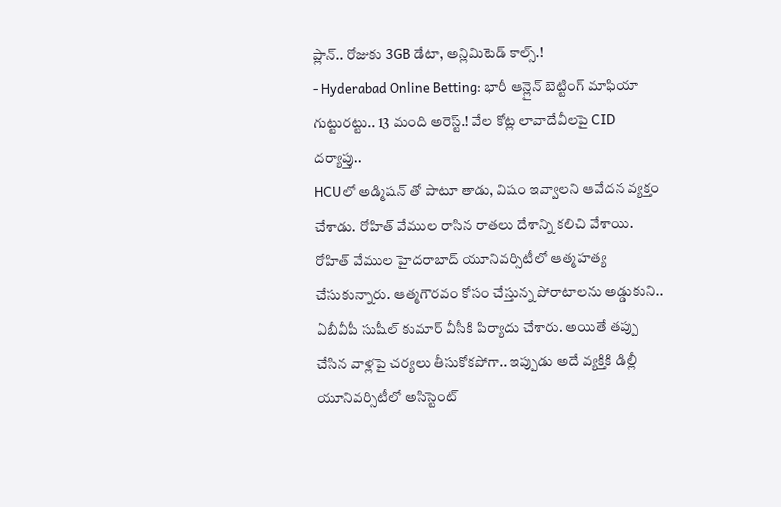ప్లాన్.. రోజుకు 3GB డేటా, అన్లిమిటెడ్ కాల్స్.!
- Hyderabad Online Betting: భారీ ఆన్లైన్ బెట్టింగ్ మాఫియా గుట్టురట్టు.. 13 మంది అరెస్ట్.! వేల కోట్ల లావాదేవీలపై CID దర్యాప్తు..
HCUలో అడ్మిషన్ తో పాటూ తాడు, విషం ఇవ్వాలని ఆవేదన వ్యక్తం చేశాడు. రోహిత్ వేముల రాసిన రాతలు దేశాన్ని కలిచి వేశాయి. రోహిత్ వేముల హైదరాబాద్ యూనివర్సిటీలో ఆత్మహత్య చేసుకున్నారు. ఆత్మగౌరవం కోసం చేస్తున్న పోరాటాలను అడ్డుకుని.. ఏబీవీపీ సుషీల్ కుమార్ వీసీకి పిర్యాదు చేశారు. అయితే తప్పు చేసిన వాళ్లపై చర్యలు తీసుకోకపోగా.. ఇప్పుడు అదే వ్యక్తికి డిల్లీ యూనివర్సిటీలో అసిస్టెంట్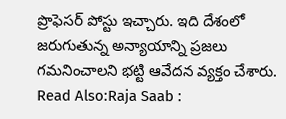ప్రొఫెసర్ పోస్టు ఇచ్చారు. ఇది దేశంలో జరుగుతున్న అన్యాయాన్ని ప్రజలు గమనించాలని భట్టి ఆవేదన వ్యక్తం చేశారు.
Read Also:Raja Saab :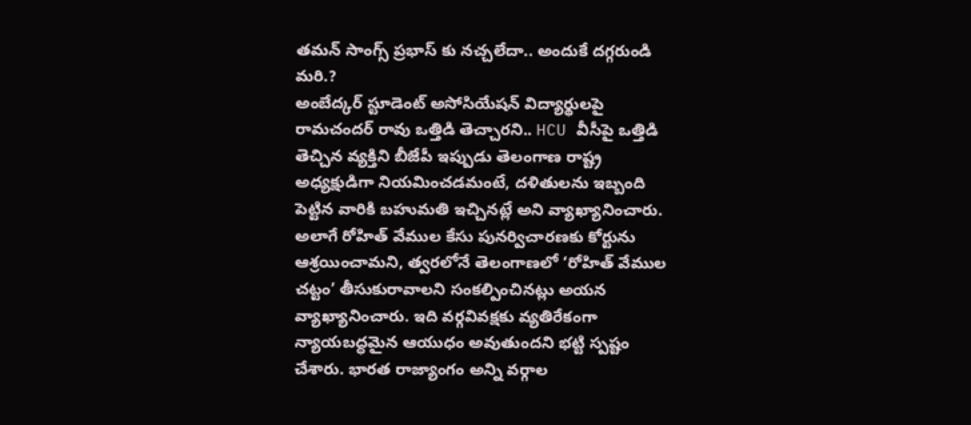తమన్ సాంగ్స్ ప్రభాస్ కు నచ్చలేదా.. అందుకే దగ్గరుండి మరి.?
అంబేద్కర్ స్టూడెంట్ అసోసియేషన్ విద్యార్థులపై రామచందర్ రావు ఒత్తిడి తెచ్చారని.. HCU వీసీపై ఒత్తిడి తెచ్చిన వ్యక్తిని బీజేపీ ఇప్పుడు తెలంగాణ రాష్ట్ర అధ్యక్షుడిగా నియమించడమంటే, దళితులను ఇబ్బంది పెట్టిన వారికి బహుమతి ఇచ్చినట్లే అని వ్యాఖ్యానించారు. అలాగే రోహిత్ వేముల కేసు పునర్విచారణకు కోర్టును ఆశ్రయించామని, త్వరలోనే తెలంగాణలో ‘రోహిత్ వేముల చట్టం’ తీసుకురావాలని సంకల్పించినట్లు అయన వ్యాఖ్యానించారు. ఇది వర్గవివక్షకు వ్యతిరేకంగా న్యాయబద్ధమైన ఆయుధం అవుతుందని భట్టి స్పష్టం చేశారు. భారత రాజ్యాంగం అన్ని వర్గాల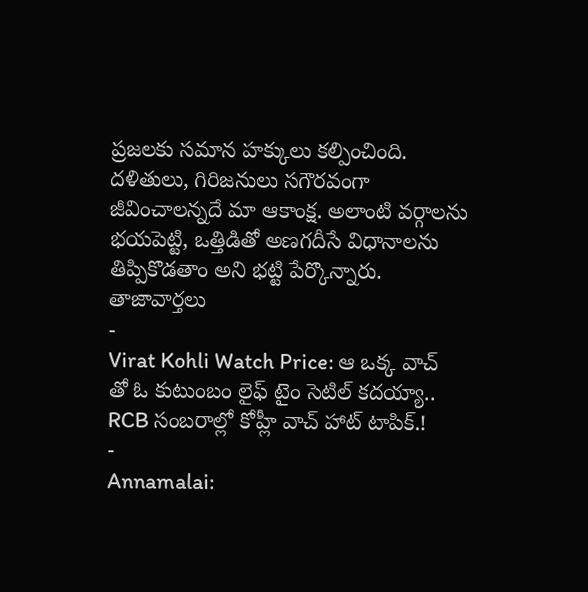ప్రజలకు సమాన హక్కులు కల్పించింది. దళితులు, గిరిజనులు సగౌరవంగా జీవించాలన్నదే మా ఆకాంక్ష. అలాంటి వర్గాలను భయపెట్టి, ఒత్తిడితో అణగదీసే విధానాలను తిప్పికొడతాం అని భట్టి పేర్కొన్నారు.
తాజావార్తలు
-
Virat Kohli Watch Price: ఆ ఒక్క వాచ్ తో ఓ కుటుంబం లైఫ్ టైం సెటిల్ కదయ్యా.. RCB సంబరాల్లో కోహ్లీ వాచ్ హాట్ టాపిక్.!
-
Annamalai: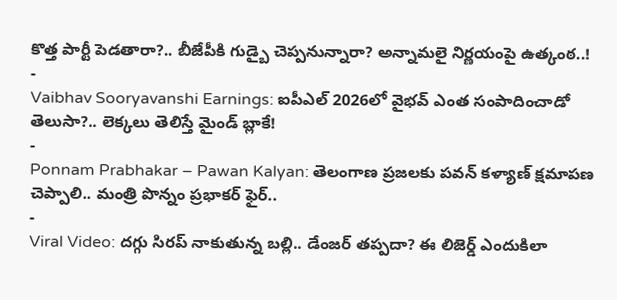కొత్త పార్టీ పెడతారా?.. బీజేపీకి గుడ్బై చెప్పనున్నారా? అన్నామలై నిర్ణయంపై ఉత్కంఠ..!
-
Vaibhav Sooryavanshi Earnings: ఐపీఎల్ 2026లో వైభవ్ ఎంత సంపాదించాడో తెలుసా?.. లెక్కలు తెలిస్తే మైండ్ బ్లాకే!
-
Ponnam Prabhakar – Pawan Kalyan: తెలంగాణ ప్రజలకు పవన్ కళ్యాణ్ క్షమాపణ చెప్పాలి.. మంత్రి పొన్నం ప్రభాకర్ ఫైర్..
-
Viral Video: దగ్గు సిరప్ నాకుతున్న బల్లి.. డేంజర్ తప్పదా? ఈ లిజెర్డ్ ఎందుకిలా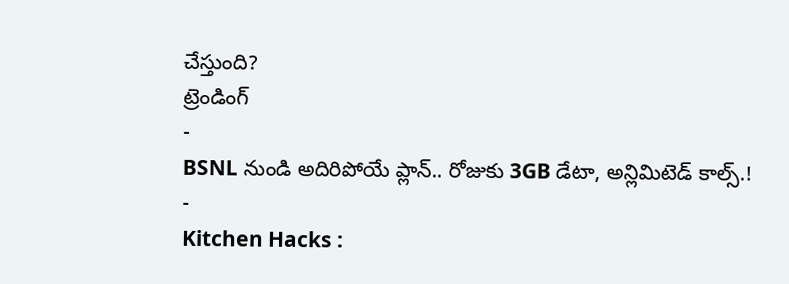చేస్తుంది?
ట్రెండింగ్
-
BSNL నుండి అదిరిపోయే ప్లాన్.. రోజుకు 3GB డేటా, అన్లిమిటెడ్ కాల్స్.!
-
Kitchen Hacks :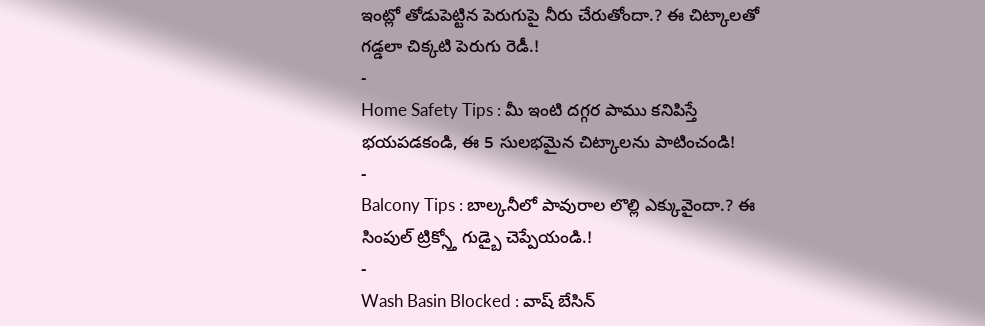ఇంట్లో తోడుపెట్టిన పెరుగుపై నీరు చేరుతోందా.? ఈ చిట్కాలతో గడ్డలా చిక్కటి పెరుగు రెడీ.!
-
Home Safety Tips : మీ ఇంటి దగ్గర పాము కనిపిస్తే భయపడకండి, ఈ 5 సులభమైన చిట్కాలను పాటించండి!
-
Balcony Tips : బాల్కనీలో పావురాల లొల్లి ఎక్కువైందా.? ఈ సింపుల్ ట్రిక్స్తో గుడ్బై చెప్పేయండి.!
-
Wash Basin Blocked : వాష్ బేసిన్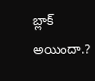బ్లాక్ అయిందా.?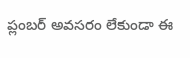ప్లంబర్ అవసరం లేకుండా ఈ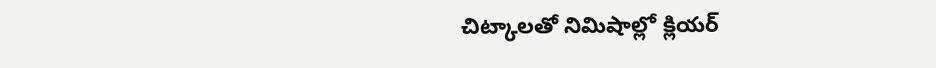చిట్కాలతో నిమిషాల్లో క్లియర్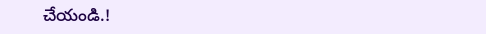చేయండి.!